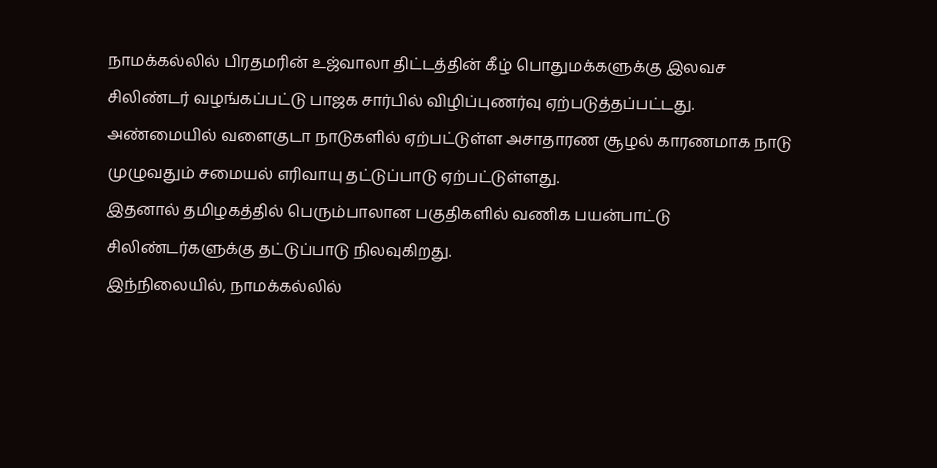நாமக்கல்லில் பிரதமரின் உஜ்வாலா திட்டத்தின் கீழ் பொதுமக்களுக்கு இலவச சிலிண்டர் வழங்கப்பட்டு பாஜக சார்பில் விழிப்புணர்வு ஏற்படுத்தப்பட்டது.
அண்மையில் வளைகுடா நாடுகளில் ஏற்பட்டுள்ள அசாதாரண சூழல் காரணமாக நாடு முழுவதும் சமையல் எரிவாயு தட்டுப்பாடு ஏற்பட்டுள்ளது.
இதனால் தமிழகத்தில் பெரும்பாலான பகுதிகளில் வணிக பயன்பாட்டு சிலிண்டர்களுக்கு தட்டுப்பாடு நிலவுகிறது.
இந்நிலையில், நாமக்கல்லில்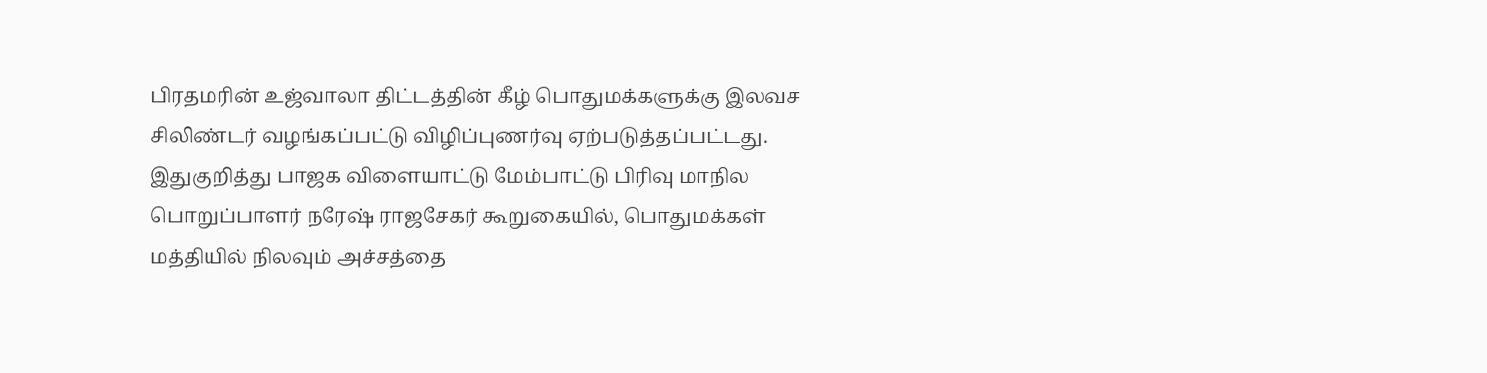பிரதமரின் உஜ்வாலா திட்டத்தின் கீழ் பொதுமக்களுக்கு இலவச சிலிண்டர் வழங்கப்பட்டு விழிப்புணர்வு ஏற்படுத்தப்பட்டது.
இதுகுறித்து பாஜக விளையாட்டு மேம்பாட்டு பிரிவு மாநில பொறுப்பாளர் நரேஷ் ராஜசேகர் கூறுகையில், பொதுமக்கள் மத்தியில் நிலவும் அச்சத்தை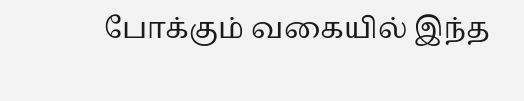போக்கும் வகையில் இந்த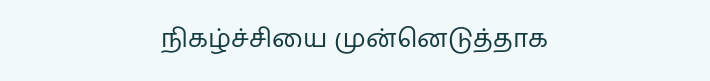நிகழ்ச்சியை முன்னெடுத்தாக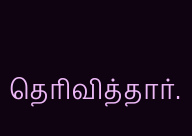தெரிவித்தார்.